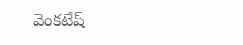వెంకటేష్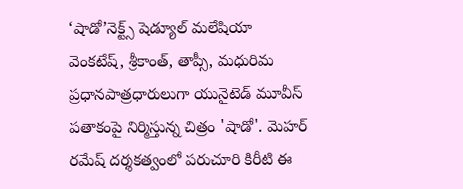‘షాడో’నెక్ట్స్ షెడ్యూల్ మలేషియా
వెంకటేష్, శ్రీకాంత్, తాప్సీ, మధురిమ ప్రధానపాత్రధారులుగా యునైటెడ్ మూవీస్ పతాకంపై నిర్మిస్తున్న చిత్రం 'షాడో'. మెహర్ రమేష్ దర్శకత్వంలో పరుచూరి కిరీటి ఈ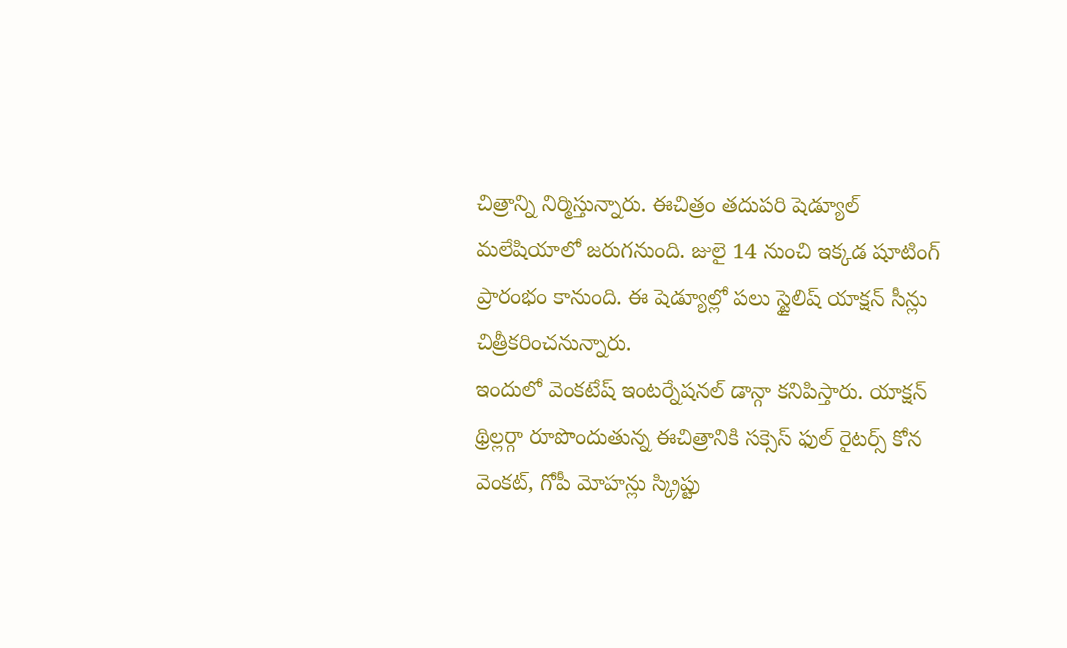చిత్రాన్ని నిర్మిస్తున్నారు. ఈచిత్రం తదుపరి షెడ్యూల్ మలేషియాలో జరుగనుంది. జులై 14 నుంచి ఇక్కడ షూటింగ్ ప్రారంభం కానుంది. ఈ షెడ్యూల్లో పలు స్టైలిష్ యాక్షన్ సీన్లు చిత్రీకరించనున్నారు.
ఇందులో వెంకటేష్ ఇంటర్నేషనల్ డాన్గా కనిపిస్తారు. యాక్షన్ థ్రిల్లర్గా రూపొందుతున్న ఈచిత్రానికి సక్సెస్ ఫుల్ రైటర్స్ కోన వెంకట్, గోపీ మోహన్లు స్క్రిప్టు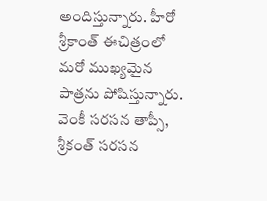అందిస్తున్నారు. హీరో శ్రీకాంత్ ఈచిత్రంలో మరో ముఖ్యమైన పాత్రను పోషిస్తున్నారు. వెంకీ సరసన తాప్సీ, శ్రీకంత్ సరసన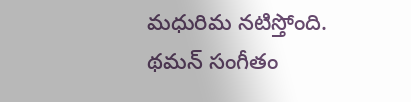మధురిమ నటిస్తోంది.
థమన్ సంగీతం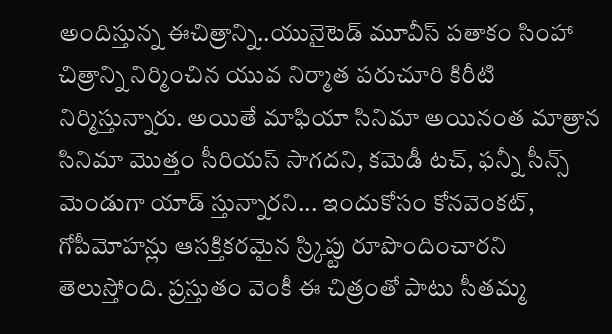అందిస్తున్న ఈచిత్రాన్ని..యునైటెడ్ మూవీస్ పతాకం సింహా చిత్రాన్ని నిర్మించిన యువ నిర్మాత పరుచూరి కిరీటి నిర్మిస్తున్నారు. అయితే మాఫియా సినిమా అయినంత మాత్రాన సినిమా మొత్తం సీరియస్ సాగదని, కమెడీ టచ్, ఫన్నీ సీన్స్ మెండుగా యాడ్ స్తున్నారని... ఇందుకోసం కోనవెంకట్, గోపీమోహన్లు ఆసక్తికరమైన స్ర్కిప్టు రూపొందించారని తెలుస్తోంది. ప్రస్తుతం వెంకీ ఈ చిత్రంతో పాటు సీతమ్మ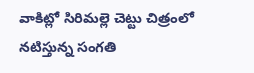వాకిట్లో సిరిమల్లె చెట్టు చిత్రంలో నటిస్తున్న సంగతి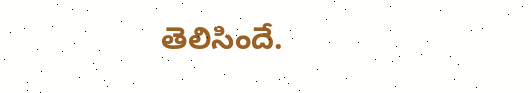తెలిసిందే.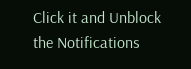Click it and Unblock the Notifications